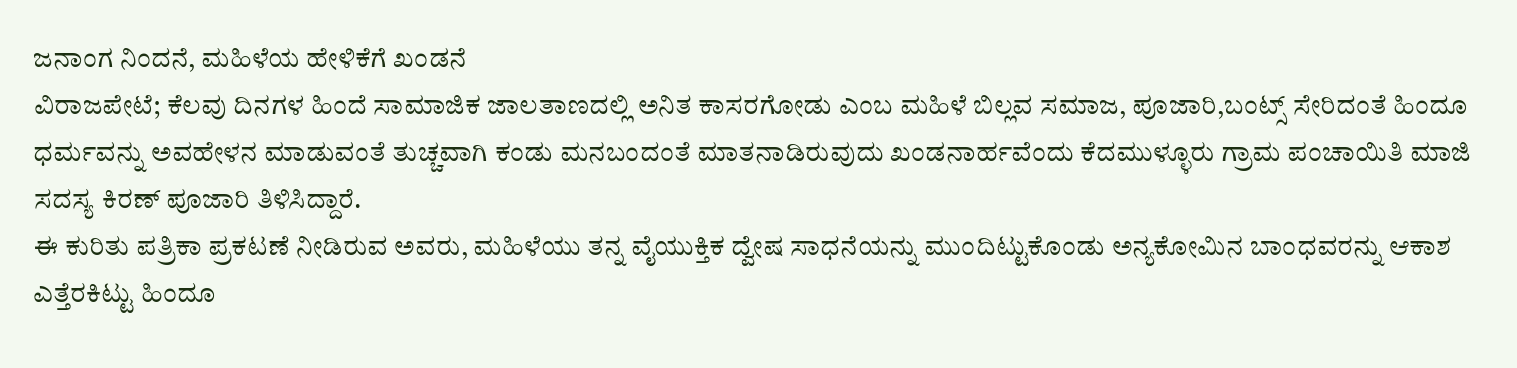ಜನಾಂಗ ನಿಂದನೆ, ಮಹಿಳೆಯ ಹೇಳಿಕೆಗೆ ಖಂಡನೆ
ವಿರಾಜಪೇಟೆ; ಕೆಲವು ದಿನಗಳ ಹಿಂದೆ ಸಾಮಾಜಿಕ ಜಾಲತಾಣದಲ್ಲಿ ಅನಿತ ಕಾಸರಗೋಡು ಎಂಬ ಮಹಿಳೆ ಬಿಲ್ಲವ ಸಮಾಜ, ಪೂಜಾರಿ,ಬಂಟ್ಸ್ ಸೇರಿದಂತೆ ಹಿಂದೂ ಧರ್ಮವನ್ನು ಅವಹೇಳನ ಮಾಡುವಂತೆ ತುಚ್ಚವಾಗಿ ಕಂಡು ಮನಬಂದಂತೆ ಮಾತನಾಡಿರುವುದು ಖಂಡನಾರ್ಹವೆಂದು ಕೆದಮುಳ್ಳೂರು ಗ್ರಾಮ ಪಂಚಾಯಿತಿ ಮಾಜಿ ಸದಸ್ಯ ಕಿರಣ್ ಪೂಜಾರಿ ತಿಳಿಸಿದ್ದಾರೆ.
ಈ ಕುರಿತು ಪತ್ರಿಕಾ ಪ್ರಕಟಣೆ ನೀಡಿರುವ ಅವರು, ಮಹಿಳೆಯು ತನ್ನ ವೈಯುಕ್ತಿಕ ದ್ವೇಷ ಸಾಧನೆಯನ್ನು ಮುಂದಿಟ್ಟುಕೊಂಡು ಅನ್ಯಕೋಮಿನ ಬಾಂಧವರನ್ನು ಆಕಾಶ ಎತ್ತೆರಕಿಟ್ಟು ಹಿಂದೂ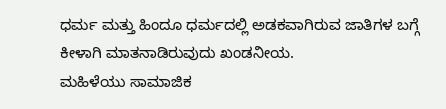ಧರ್ಮ ಮತ್ತು ಹಿಂದೂ ಧರ್ಮದಲ್ಲಿ ಅಡಕವಾಗಿರುವ ಜಾತಿಗಳ ಬಗ್ಗೆ ಕೀಳಾಗಿ ಮಾತನಾಡಿರುವುದು ಖಂಡನೀಯ.
ಮಹಿಳೆಯು ಸಾಮಾಜಿಕ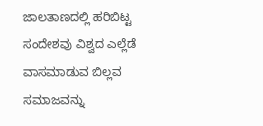ಜಾಲತಾಣದಲ್ಲಿ ಹರಿಬಿಟ್ಟ ಸಂದೇಶವು ವಿಶ್ವದ ಎಲ್ಲೆಡೆ ವಾಸಮಾಡುವ ಬಿಲ್ಲವ ಸಮಾಜವನ್ನು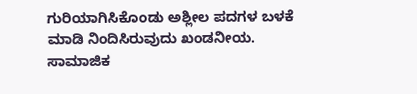ಗುರಿಯಾಗಿಸಿಕೊಂಡು ಅಶ್ಲೀಲ ಪದಗಳ ಬಳಕೆ ಮಾಡಿ ನಿಂದಿಸಿರುವುದು ಖಂಡನೀಯ. ಸಾಮಾಜಿಕ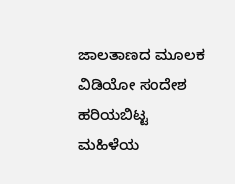ಜಾಲತಾಣದ ಮೂಲಕ ವಿಡಿಯೋ ಸಂದೇಶ ಹರಿಯಬಿಟ್ಟ ಮಹಿಳೆಯ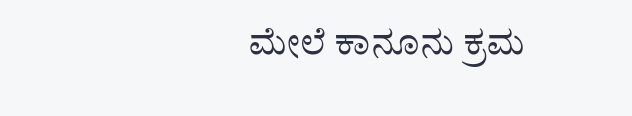ಮೇಲೆ ಕಾನೂನು ಕ್ರಮ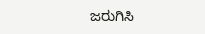ಜರುಗಿಸಿ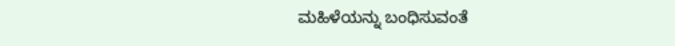ಮಹಿಳೆಯನ್ನು ಬಂಧಿಸುವಂತೆ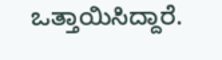ಒತ್ತಾಯಿಸಿದ್ದಾರೆ.